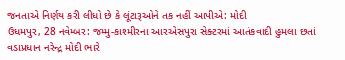જનતાએ નિર્ણય કરી લીધો છે કે લૂંટારૂઓને તક નહીં આપીએ: મોદી
ઉધમપુર, 28 નવેમ્બર: જમ્મુ-કાશ્મીરના આરએસપુરા સેક્ટરમાં આતંકવાદી હુમલા છતાં વડાપ્રધાન નરેન્દ્ર મોદી ભારે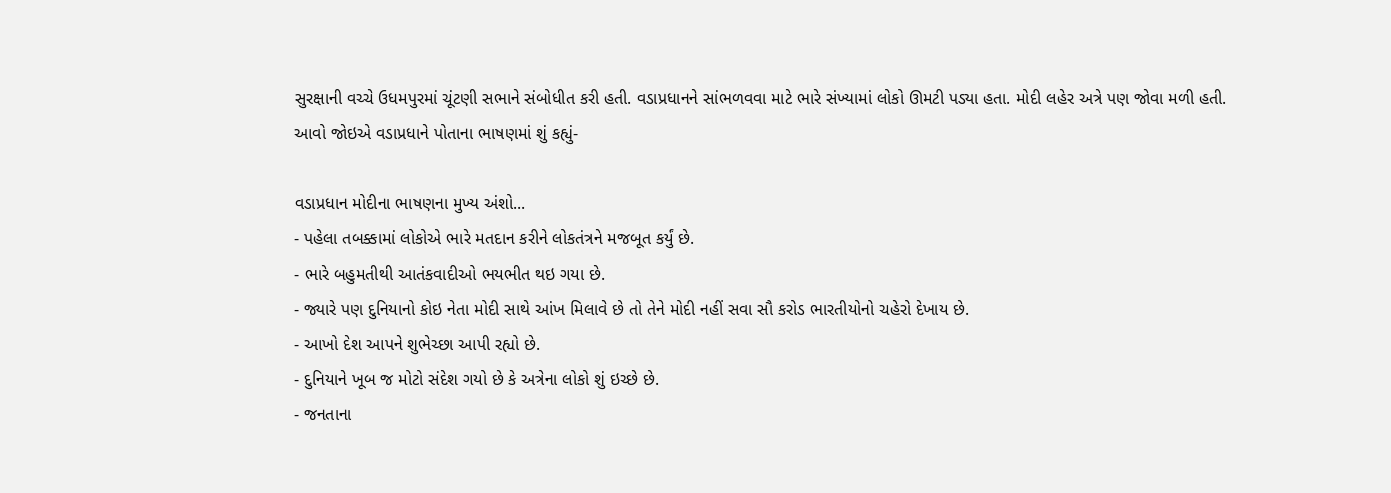સુરક્ષાની વચ્ચે ઉધમપુરમાં ચૂંટણી સભાને સંબોધીત કરી હતી. વડાપ્રધાનને સાંભળવવા માટે ભારે સંખ્યામાં લોકો ઊમટી પડ્યા હતા. મોદી લહેર અત્રે પણ જોવા મળી હતી. આવો જોઇએ વડાપ્રધાને પોતાના ભાષણમાં શું કહ્યું-

વડાપ્રધાન મોદીના ભાષણના મુખ્ય અંશો...
- પહેલા તબક્કામાં લોકોએ ભારે મતદાન કરીને લોકતંત્રને મજબૂત કર્યું છે.
- ભારે બહુમતીથી આતંકવાદીઓ ભયભીત થઇ ગયા છે.
- જ્યારે પણ દુનિયાનો કોઇ નેતા મોદી સાથે આંખ મિલાવે છે તો તેને મોદી નહીં સવા સૌ કરોડ ભારતીયોનો ચહેરો દેખાય છે.
- આખો દેશ આપને શુભેચ્છા આપી રહ્યો છે.
- દુનિયાને ખૂબ જ મોટો સંદેશ ગયો છે કે અત્રેના લોકો શું ઇચ્છે છે.
- જનતાના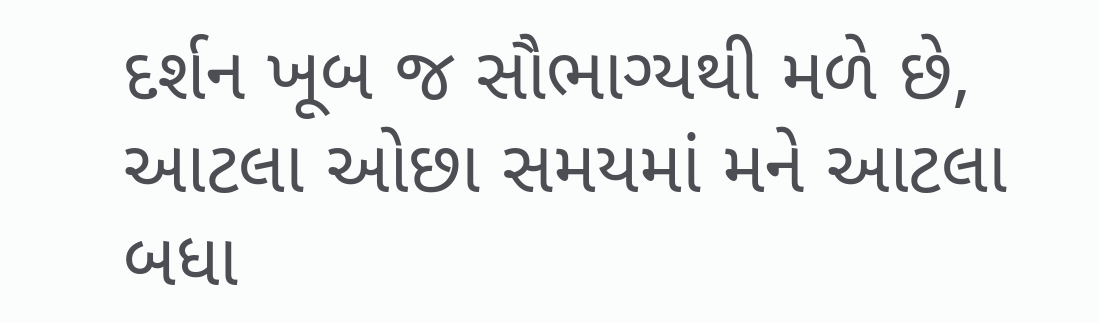દર્શન ખૂબ જ સૌભાગ્યથી મળે છે, આટલા ઓછા સમયમાં મને આટલા બધા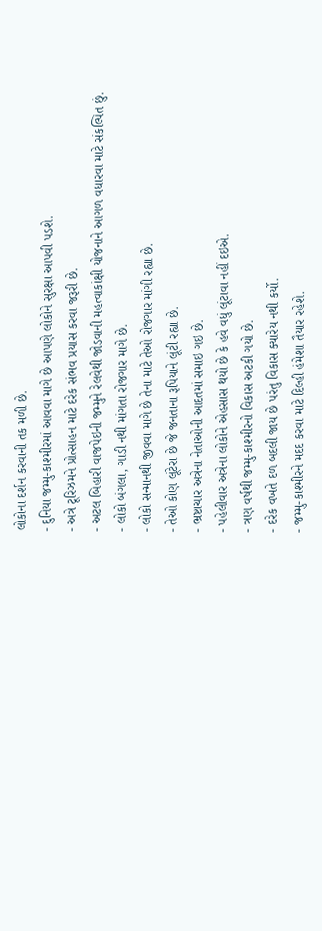લોકોના દર્શન કરવાની તક મળી છે.
- દુનિયા જમ્મુ-કાશ્મીરમાં આવવા માગે છે આપણે લોકોને સુરક્ષા આપવી પડશે.
- અત્રે ટૂરિઝમને પ્રોત્સાહન માટે દરેક સંભવ પ્રયાસ કરવા જરૂરી છે.
- અટલ બિહારી વાજપેઇની જમ્મુને રેલવેથી જોડવાની મહત્વાકાંક્ષી યોજનાને આગળ વધારવા માટે સંકલ્પિત છું.
- લોકો બંગલા, ગાડી નથી માંગતા રોજગાર માગે છે.
- લોકો સન્માનથી જીવવા માગે છે તેના માટે તેઓ રોજગાર માંગી રહ્યા છે.
- તેઓ કોણ લૂંટેરા છે જે જનતાના રૂપિયાને લૂંટી રહ્યા છે.
- ભ્રષ્ટાચાર અત્રેના નેતાઓની આદતમાં સમાઇ ગઇ છે.
- પહેલીવાર અત્રેના લોકોને એહસાસ થયો છે કે હવે વધું લૂંટાવા નહીં દઇએ.
- ત્રણ વર્ષથી જમ્મુ-કાશ્મીરનો વિકાસ અટકી ગયો છે.
- દરેક વખતે દળ બદલી જાય છે પરંતુ વિકાસ ક્યારેય નથી કર્યો.
- જમ્મુ-કાશ્મીરને મદદ કરવા માટે દિલ્હી હંમેશા તૈયાર રહેશે.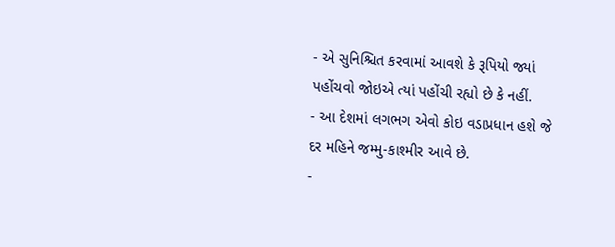- એ સુનિશ્ચિત કરવામાં આવશે કે રૂપિયો જ્યાં પહોંચવો જોઇએ ત્યાં પહોંચી રહ્યો છે કે નહીં.
- આ દેશમાં લગભગ એવો કોઇ વડાપ્રધાન હશે જે દર મહિને જમ્મુ-કાશ્મીર આવે છે.
-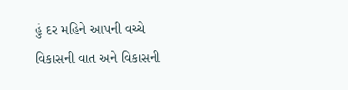હું દર મહિને આપની વચ્ચે વિકાસની વાત અને વિકાસની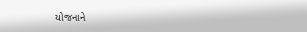યોજનાને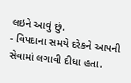લઇને આવું છું.
- વિપદાના સમયે દરેકને આપની સેવામાં લગાવી દીધા હતા.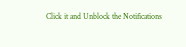Click it and Unblock the Notifications